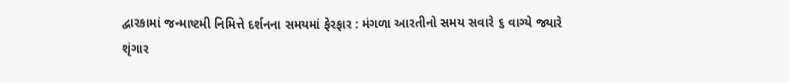દ્વારકામાં જન્માષ્ટમી નિમિત્તે દર્શનના સમયમાં ફેરફાર : મંગળા આરતીનો સમય સવારે ૬ વાગ્યે જ્યારે શૃંગાર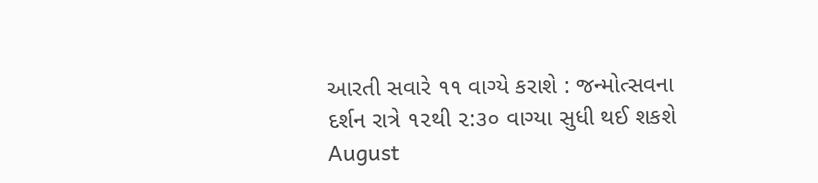આરતી સવારે ૧૧ વાગ્યે કરાશે : જન્મોત્સવના દર્શન રાત્રે ૧૨થી ૨:૩૦ વાગ્યા સુધી થઈ શકશે August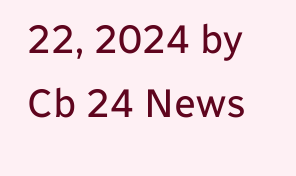22, 2024 by Cb 24 News